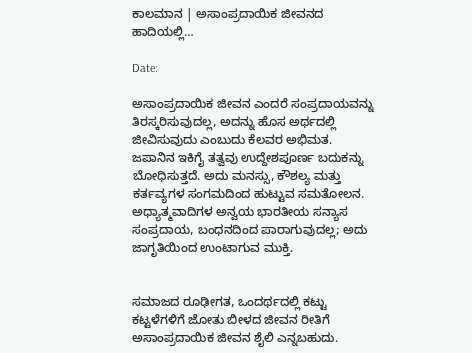ಕಾಲಮಾನ | ಅಸಾಂಪ್ರದಾಯಿಕ ಜೀವನದ ಹಾದಿಯಲ್ಲಿ…

Date:

ಅಸಾಂಪ್ರದಾಯಿಕ ಜೀವನ ಎಂದರೆ ಸಂಪ್ರದಾಯವನ್ನು ತಿರಸ್ಕರಿಸುವುದಲ್ಲ, ಅದನ್ನು ಹೊಸ ಅರ್ಥದಲ್ಲಿ ಜೀವಿಸುವುದು ಎಂಬುದು ಕೆಲವರ ಅಭಿಮತ. ಜಪಾನಿನ ಇಕಿಗೈ ತತ್ವವು ಉದ್ದೇಶಪೂರ್ಣ ಬದುಕನ್ನು ಬೋಧಿಸುತ್ತದೆ. ಅದು ಮನಸ್ಸು, ಕೌಶಲ್ಯ ಮತ್ತು ಕರ್ತವ್ಯಗಳ ಸಂಗಮದಿಂದ ಹುಟ್ಟುವ ಸಮತೋಲನ. ಅಧ್ಯಾತ್ಮವಾದಿಗಳ ಅನ್ವಯ ಭಾರತೀಯ ಸನ್ಯಾಸ ಸಂಪ್ರದಾಯ, ಬಂಧನದಿಂದ ಪಾರಾಗುವುದಲ್ಲ; ಅದು ಜಾಗೃತಿಯಿಂದ ಉಂಟಾಗುವ ಮುಕ್ತಿ.


ಸಮಾಜದ ರೂಢೀಗತ, ಒಂದರ್ಥದಲ್ಲಿ ಕಟ್ಟು ಕಟ್ಟಳೆಗಳಿಗೆ ಜೋತು ಬೀಳದ ಜೀವನ ರೀತಿಗೆ ಅಸಾಂಪ್ರದಾಯಿಕ ಜೀವನ ಶೈಲಿ ಎನ್ನಬಹುದು.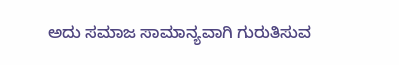ಅದು ಸಮಾಜ ಸಾಮಾನ್ಯವಾಗಿ ಗುರುತಿಸುವ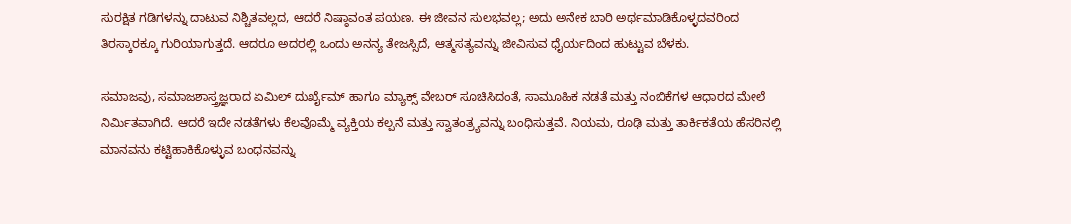ಸುರಕ್ಷಿತ ಗಡಿಗಳನ್ನು ದಾಟುವ ನಿಶ್ಚಿತವಲ್ಲದ, ಆದರೆ ನಿಷ್ಠಾವಂತ ಪಯಣ. ಈ ಜೀವನ ಸುಲಭವಲ್ಲ; ಅದು ಅನೇಕ ಬಾರಿ ಅರ್ಥಮಾಡಿಕೊಳ್ಳದವರಿಂದ ತಿರಸ್ಕಾರಕ್ಕೂ ಗುರಿಯಾಗುತ್ತದೆ. ಆದರೂ ಅದರಲ್ಲಿ ಒಂದು ಅನನ್ಯ ತೇಜಸ್ಸಿದೆ, ಆತ್ಮಸತ್ಯವನ್ನು ಜೀವಿಸುವ ಧೈರ್ಯದಿಂದ ಹುಟ್ಟುವ ಬೆಳಕು.

ಸಮಾಜವು, ಸಮಾಜಶಾಸ್ತ್ರಜ್ಞರಾದ ಏಮಿಲ್ ದುರ್ಖೈಮ್ ಹಾಗೂ ಮ್ಯಾಕ್ಸ್ ವೇಬರ್ ಸೂಚಿಸಿದಂತೆ, ಸಾಮೂಹಿಕ ನಡತೆ ಮತ್ತು ನಂಬಿಕೆಗಳ ಆಧಾರದ ಮೇಲೆ ನಿರ್ಮಿತವಾಗಿದೆ. ಆದರೆ ಇದೇ ನಡತೆಗಳು ಕೆಲವೊಮ್ಮೆ ವ್ಯಕ್ತಿಯ ಕಲ್ಪನೆ ಮತ್ತು ಸ್ವಾತಂತ್ರ್ಯವನ್ನು ಬಂಧಿಸುತ್ತವೆ. ನಿಯಮ, ರೂಢಿ ಮತ್ತು ತಾರ್ಕಿಕತೆಯ ಹೆಸರಿನಲ್ಲಿ ಮಾನವನು ಕಟ್ಟಿಹಾಕಿಕೊಳ್ಳುವ ಬಂಧನವನ್ನು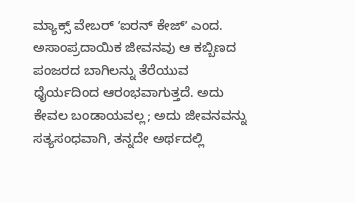ಮ್ಯಾಕ್ಸ್‌ ವೇಬರ್ ʼಐರನ್ ಕೇಜ್ʼ ಎಂದ. ಅಸಾಂಪ್ರದಾಯಿಕ ಜೀವನವು ಆ ಕಬ್ಬಿಣದ ಪಂಜರದ ಬಾಗಿಲನ್ನು ತೆರೆಯುವ ಧೈರ್ಯದಿಂದ ಆರಂಭವಾಗುತ್ತದೆ. ಅದು ಕೇವಲ ಬಂಡಾಯವಲ್ಲ; ಅದು ಜೀವನವನ್ನು ಸತ್ಯಸಂಧವಾಗಿ, ತನ್ನದೇ ಅರ್ಥದಲ್ಲಿ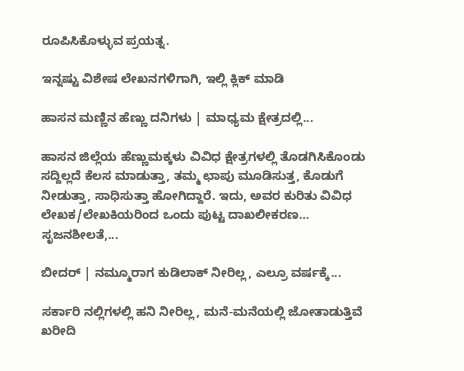ರೂಪಿಸಿಕೊಳ್ಳುವ ಪ್ರಯತ್ನ.

ಇನ್ನಷ್ಟು ವಿಶೇಷ ಲೇಖನಗಳಿಗಾಗಿ, ಇಲ್ಲಿ ಕ್ಲಿಕ್ ಮಾಡಿ

ಹಾಸನ ಮಣ್ಣಿನ ಹೆಣ್ಣು ದನಿಗಳು | ಮಾಧ್ಯಮ ಕ್ಷೇತ್ರದಲ್ಲಿ...

ಹಾಸನ ಜಿಲ್ಲೆಯ ಹೆಣ್ಣುಮಕ್ಕಳು ವಿವಿಧ ಕ್ಷೇತ್ರಗಳಲ್ಲಿ ತೊಡಗಿಸಿಕೊಂಡು ಸದ್ದಿಲ್ಲದೆ ಕೆಲಸ ಮಾಡುತ್ತಾ, ತಮ್ಮ ಛಾಪು ಮೂಡಿಸುತ್ತ, ಕೊಡುಗೆ ನೀಡುತ್ತಾ, ಸಾಧಿಸುತ್ತಾ ಹೋಗಿದ್ದಾರೆ. ಇದು, ಅವರ ಕುರಿತು ವಿವಿಧ ಲೇಖಕ/ಲೇಖಕಿಯರಿಂದ ಒಂದು ಪುಟ್ಟ ದಾಖಲೀಕರಣ… ಸೃಜನಶೀಲತೆ,...

ಬೀದರ್ | ನಮ್ಮೂರಾಗ ಕುಡಿಲಾಕ್ ನೀರಿಲ್ಲ, ಎಲ್ರೂ ವರ್ಷಕ್ಕೆ...

ಸರ್ಕಾರಿ ನಲ್ಲಿಗಳಲ್ಲಿ ಹನಿ ನೀರಿಲ್ಲ, ಮನೆ-ಮನೆಯಲ್ಲಿ ಜೋತಾಡುತ್ತಿವೆ ಖರೀದಿ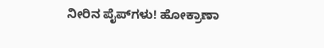ನೀರಿನ ಪೈಪ್‌ಗಳು! ಹೋಕ್ರಾಣಾ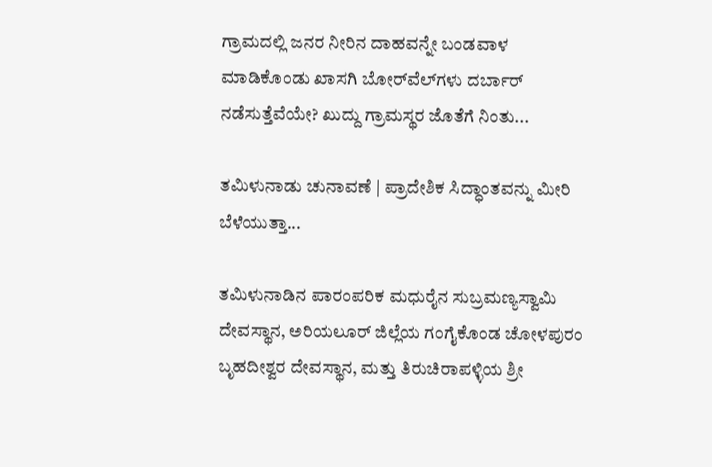ಗ್ರಾಮದಲ್ಲಿ ಜನರ ನೀರಿನ ದಾಹವನ್ನೇ ಬಂಡವಾಳ ಮಾಡಿಕೊಂಡು ಖಾಸಗಿ ಬೋರ್‌ವೆಲ್‌ಗಳು ದರ್ಬಾರ್‌ ನಡೆಸುತ್ತೆವೆಯೇ? ಖುದ್ದು ಗ್ರಾಮಸ್ಥರ ಜೊತೆಗೆ ನಿಂತು...

ತಮಿಳುನಾಡು ಚುನಾವಣೆ | ಪ್ರಾದೇಶಿಕ ಸಿದ್ಧಾಂತವನ್ನು ಮೀರಿ ಬೆಳೆಯುತ್ತಾ...

ತಮಿಳುನಾಡಿನ ಪಾರಂಪರಿಕ ಮಧುರೈನ ಸುಬ್ರಮಣ್ಯಸ್ವಾಮಿ ದೇವಸ್ಥಾನ, ಅರಿಯಲೂರ್ ಜಿಲ್ಲೆಯ ಗಂಗೈಕೊಂಡ ಚೋಳಪುರಂ ಬೃಹದೀಶ್ವರ ದೇವಸ್ಥಾನ, ಮತ್ತು ತಿರುಚಿರಾಪಳ್ಳಿಯ ಶ್ರೀ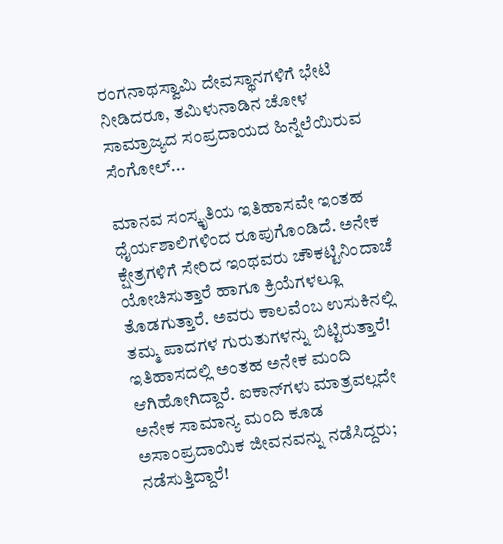ರಂಗನಾಥಸ್ವಾಮಿ ದೇವಸ್ಥಾನಗಳಿಗೆ ಭೇಟಿ ನೀಡಿದರೂ, ತಮಿಳುನಾಡಿನ ಚೋಳ ಸಾಮ್ರಾಜ್ಯದ ಸಂಪ್ರದಾಯದ ಹಿನ್ನೆಲೆಯಿರುವ ಸೆಂಗೋಲ್...

ಮಾನವ ಸಂಸ್ಕೃತಿಯ ಇತಿಹಾಸವೇ ಇಂತಹ ಧೈರ್ಯಶಾಲಿಗಳಿಂದ ರೂಪುಗೊಂಡಿದೆ. ಅನೇಕ ಕ್ಷೇತ್ರಗಳಿಗೆ ಸೇರಿದ ಇಂಥವರು ಚೌಕಟ್ಟಿನಿಂದಾಚೆ ಯೋಚಿಸುತ್ತಾರೆ ಹಾಗೂ ಕ್ರಿಯೆಗಳಲ್ಲೂ ತೊಡಗುತ್ತಾರೆ. ಅವರು ಕಾಲವೆಂಬ ಉಸುಕಿನಲ್ಲಿ ತಮ್ಮ ಪಾದಗಳ ಗುರುತುಗಳನ್ನು ಬಿಟ್ಟಿರುತ್ತಾರೆ! ಇತಿಹಾಸದಲ್ಲಿ ಅಂತಹ ಅನೇಕ ಮಂದಿ ಆಗಿಹೋಗಿದ್ದಾರೆ. ಐಕಾನ್‌ಗಳು ಮಾತ್ರವಲ್ಲದೇ ಅನೇಕ ಸಾಮಾನ್ಯ ಮಂದಿ ಕೂಡ ಅಸಾಂಪ್ರದಾಯಿಕ ಜೀವನವನ್ನು ನಡೆಸಿದ್ದರು; ನಡೆಸುತ್ತಿದ್ದಾರೆ!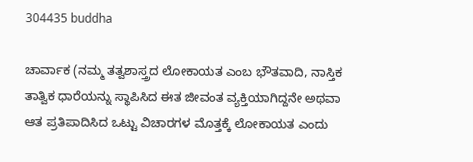304435 buddha

ಚಾರ್ವಾಕ (ನಮ್ಮ ತತ್ವಶಾಸ್ತ್ರದ ಲೋಕಾಯತ ಎಂಬ ಭೌತವಾದಿ, ನಾಸ್ತಿಕ ತಾತ್ವಿಕ ಧಾರೆಯನ್ನು ಸ್ಥಾಪಿಸಿದ ಈತ ಜೀವಂತ ವ್ಯಕ್ತಿಯಾಗಿದ್ದನೇ ಅಥವಾ ಆತ ಪ್ರತಿಪಾದಿಸಿದ ಒಟ್ಟು ವಿಚಾರಗಳ ಮೊತ್ತಕ್ಕೆ ಲೋಕಾಯತ ಎಂದು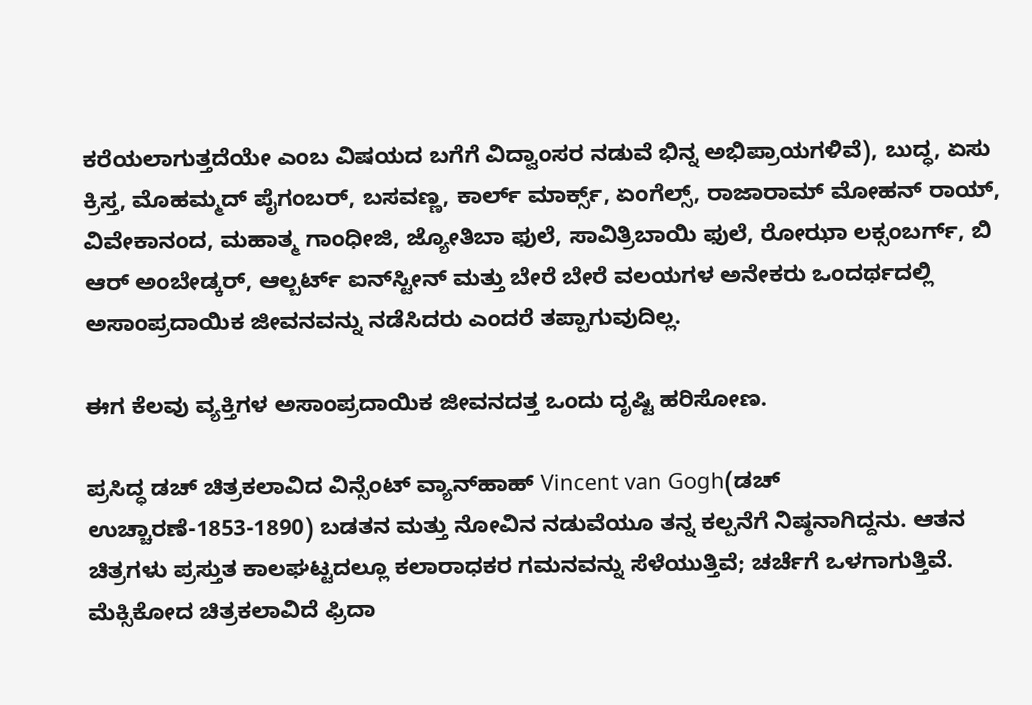ಕರೆಯಲಾಗುತ್ತದೆಯೇ ಎಂಬ ವಿಷಯದ ಬಗೆಗೆ ವಿದ್ವಾಂಸರ ನಡುವೆ ಭಿನ್ನ ಅಭಿಪ್ರಾಯಗಳಿವೆ), ಬುದ್ಧ, ಏಸು ಕ್ರಿಸ್ತ, ಮೊಹಮ್ಮದ್‌ ಪೈಗಂಬರ್‌, ಬಸವಣ್ಣ, ಕಾರ್ಲ್‌ ಮಾರ್ಕ್ಸ್‌, ಏಂಗೆಲ್ಸ್‌, ರಾಜಾರಾಮ್‌ ಮೋಹನ್‌ ರಾಯ್‌, ವಿವೇಕಾನಂದ, ಮಹಾತ್ಮ ಗಾಂಧೀಜಿ, ಜ್ಯೋತಿಬಾ ಫುಲೆ, ಸಾವಿತ್ರಿಬಾಯಿ ಫುಲೆ, ರೋಝಾ ಲಕ್ಸಂಬರ್ಗ್‌, ಬಿ ಆರ್‌ ಅಂಬೇಡ್ಕರ್‌, ಆಲ್ಬರ್ಟ್‌ ಐನ್‌ಸ್ಟೀನ್ ಮತ್ತು ಬೇರೆ ಬೇರೆ ವಲಯಗಳ ಅನೇಕರು ಒಂದರ್ಥದಲ್ಲಿ ಅಸಾಂಪ್ರದಾಯಿಕ ಜೀವನವನ್ನು ನಡೆಸಿದರು ಎಂದರೆ ತಪ್ಪಾಗುವುದಿಲ್ಲ.

ಈಗ ಕೆಲವು ವ್ಯಕ್ತಿಗಳ ಅಸಾಂಪ್ರದಾಯಿಕ ಜೀವನದತ್ತ ಒಂದು ದೃಷ್ಟಿ ಹರಿಸೋಣ.

ಪ್ರಸಿದ್ಧ ಡಚ್‌ ಚಿತ್ರಕಲಾವಿದ ವಿನ್ಸೆಂಟ್ ವ್ಯಾನ್‌ಹಾಹ್ Vincent van Gogh(ಡಚ್‌ ಉಚ್ಚಾರಣೆ-1853-1890) ಬಡತನ ಮತ್ತು ನೋವಿನ ನಡುವೆಯೂ ತನ್ನ ಕಲ್ಪನೆಗೆ ನಿಷ್ಠನಾಗಿದ್ದನು. ಆತನ ಚಿತ್ರಗಳು ಪ್ರಸ್ತುತ ಕಾಲಘಟ್ಟದಲ್ಲೂ ಕಲಾರಾಧಕರ ಗಮನವನ್ನು ಸೆಳೆಯುತ್ತಿವೆ; ಚರ್ಚೆಗೆ ಒಳಗಾಗುತ್ತಿವೆ. ಮೆಕ್ಸಿಕೋದ ಚಿತ್ರಕಲಾವಿದೆ ಫ್ರಿದಾ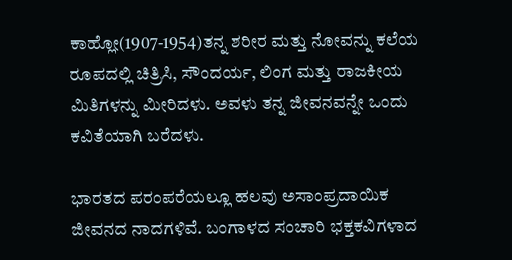ಕಾಹ್ಲೋ(1907-1954)ತನ್ನ ಶರೀರ ಮತ್ತು ನೋವನ್ನು ಕಲೆಯ ರೂಪದಲ್ಲಿ ಚಿತ್ರಿಸಿ, ಸೌಂದರ್ಯ, ಲಿಂಗ ಮತ್ತು ರಾಜಕೀಯ ಮಿತಿಗಳನ್ನು ಮೀರಿದಳು. ಅವಳು ತನ್ನ ಜೀವನವನ್ನೇ ಒಂದು ಕವಿತೆಯಾಗಿ ಬರೆದಳು.

ಭಾರತದ ಪರಂಪರೆಯಲ್ಲೂ ಹಲವು ಅಸಾಂಪ್ರದಾಯಿಕ ಜೀವನದ ನಾದಗಳಿವೆ. ಬಂಗಾಳದ ಸಂಚಾರಿ ಭಕ್ತಕವಿಗಳಾದ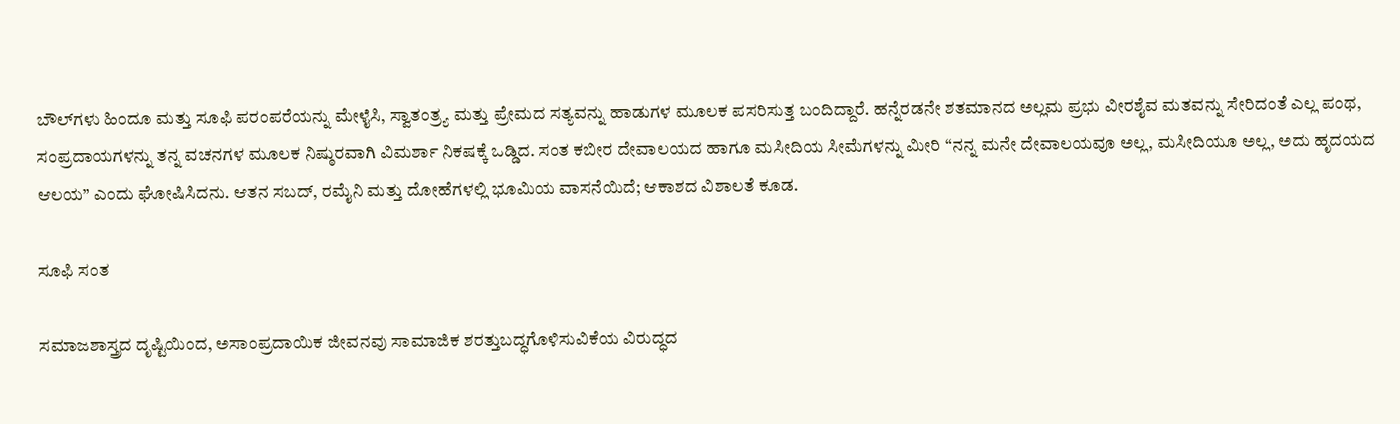ಬೌಲ್‌ಗಳು ಹಿಂದೂ ಮತ್ತು ಸೂಫಿ ಪರಂಪರೆಯನ್ನು ಮೇಳೈಸಿ, ಸ್ವಾತಂತ್ರ್ಯ ಮತ್ತು ಪ್ರೇಮದ ಸತ್ಯವನ್ನು ಹಾಡುಗಳ ಮೂಲಕ ಪಸರಿಸುತ್ತ ಬಂದಿದ್ದಾರೆ. ಹನ್ನೆರಡನೇ ಶತಮಾನದ ಅಲ್ಲಮ ಪ್ರಭು ವೀರಶೈವ ಮತವನ್ನು ಸೇರಿದಂತೆ ಎಲ್ಲ ಪಂಥ, ಸಂಪ್ರದಾಯಗಳನ್ನು ತನ್ನ ವಚನಗಳ ಮೂಲಕ ನಿಷ್ಠುರವಾಗಿ ವಿಮರ್ಶಾ ನಿಕಷಕ್ಕೆ ಒಡ್ಡಿದ. ಸಂತ ಕಬೀರ ದೇವಾಲಯದ ಹಾಗೂ ಮಸೀದಿಯ ಸೀಮೆಗಳನ್ನು ಮೀರಿ “ನನ್ನ ಮನೇ ದೇವಾಲಯವೂ ಅಲ್ಲ, ಮಸೀದಿಯೂ ಅಲ್ಲ, ಅದು ಹೃದಯದ ಆಲಯ” ಎಂದು ಘೋಷಿಸಿದನು. ಆತನ ಸಬದ್‌, ರಮೈನಿ ಮತ್ತು ದೋಹೆಗಳಲ್ಲಿ ಭೂಮಿಯ ವಾಸನೆಯಿದೆ; ಆಕಾಶದ ವಿಶಾಲತೆ ಕೂಡ.

ಸೂಫಿ ಸಂತ

ಸಮಾಜಶಾಸ್ತ್ರದ ದೃಷ್ಟಿಯಿಂದ, ಅಸಾಂಪ್ರದಾಯಿಕ ಜೀವನವು ಸಾಮಾಜಿಕ ಶರತ್ತುಬದ್ಧಗೊಳಿಸುವಿಕೆಯ ವಿರುದ್ಧದ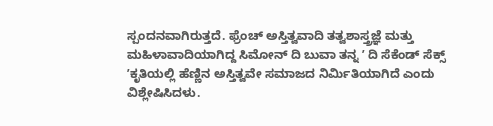ಸ್ಪಂದನವಾಗಿರುತ್ತದೆ. ಫ್ರೆಂಚ್‌ ಅಸ್ತಿತ್ವವಾದಿ ತತ್ವಶಾಸ್ತ್ರಜ್ಞೆ ಮತ್ತು ಮಹಿಳಾವಾದಿಯಾಗಿದ್ದ ಸಿಮೋನ್ ದಿ ಬುವಾ ತನ್ನ ʼ ದಿ ಸೆಕೆಂಡ್ ಸೆಕ್ಸ್ ʼಕೃತಿಯಲ್ಲಿ ಹೆಣ್ಣಿನ ಅಸ್ತಿತ್ವವೇ ಸಮಾಜದ ನಿರ್ಮಿತಿಯಾಗಿದೆ ಎಂದು ವಿಶ್ಲೇಷಿಸಿದಳು.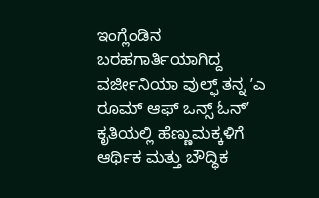ಇಂಗ್ಲೆಂಡಿನ ಬರಹಗಾರ್ತಿಯಾಗಿದ್ದ ವರ್ಜೀನಿಯಾ ವುಲ್ಫ್ ತನ್ನ ʼಎ ರೂಮ್ ಆಫ್ ಒನ್ಸ್‌ ಓನ್ʼ ಕೃತಿಯಲ್ಲಿ ಹೆಣ್ಣುಮಕ್ಕಳಿಗೆ ಆರ್ಥಿಕ ಮತ್ತು ಬೌದ್ಧಿಕ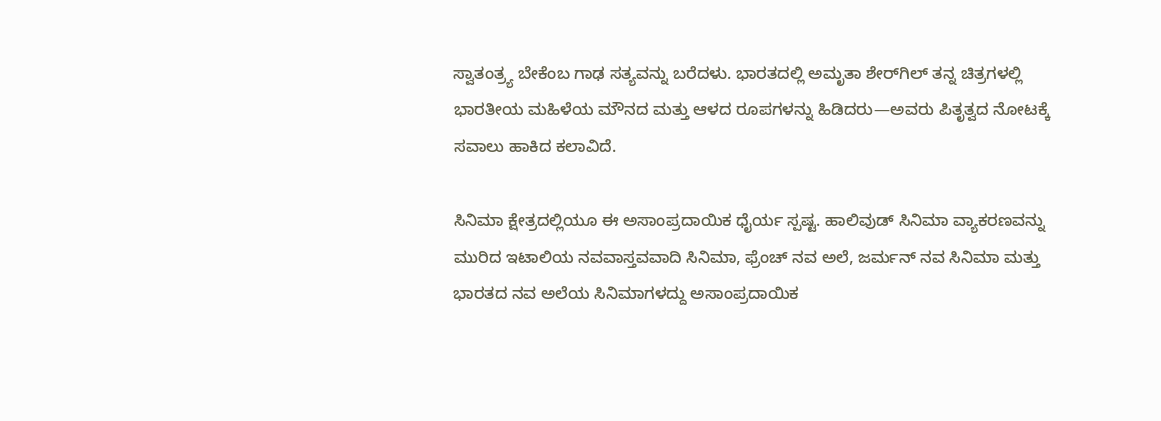ಸ್ವಾತಂತ್ರ್ಯ ಬೇಕೆಂಬ ಗಾಢ ಸತ್ಯವನ್ನು ಬರೆದಳು. ಭಾರತದಲ್ಲಿ ಅಮೃತಾ ಶೇರ್‌ಗಿಲ್ ತನ್ನ ಚಿತ್ರಗಳಲ್ಲಿ ಭಾರತೀಯ ಮಹಿಳೆಯ ಮೌನದ ಮತ್ತು ಆಳದ ರೂಪಗಳನ್ನು ಹಿಡಿದರು—ಅವರು ಪಿತೃತ್ವದ ನೋಟಕ್ಕೆ ಸವಾಲು ಹಾಕಿದ ಕಲಾವಿದೆ.

ಸಿನಿಮಾ ಕ್ಷೇತ್ರದಲ್ಲಿಯೂ ಈ ಅಸಾಂಪ್ರದಾಯಿಕ ಧೈರ್ಯ ಸ್ಪಷ್ಟ. ಹಾಲಿವುಡ್‌ ಸಿನಿಮಾ ವ್ಯಾಕರಣವನ್ನು ಮುರಿದ ಇಟಾಲಿಯ ನವವಾಸ್ತವವಾದಿ ಸಿನಿಮಾ, ಫ್ರೆಂಚ್‌ ನವ ಅಲೆ, ಜರ್ಮನ್‌ ನವ ಸಿನಿಮಾ ಮತ್ತು ಭಾರತದ ನವ ಅಲೆಯ ಸಿನಿಮಾಗಳದ್ದು ಅಸಾಂಪ್ರದಾಯಿಕ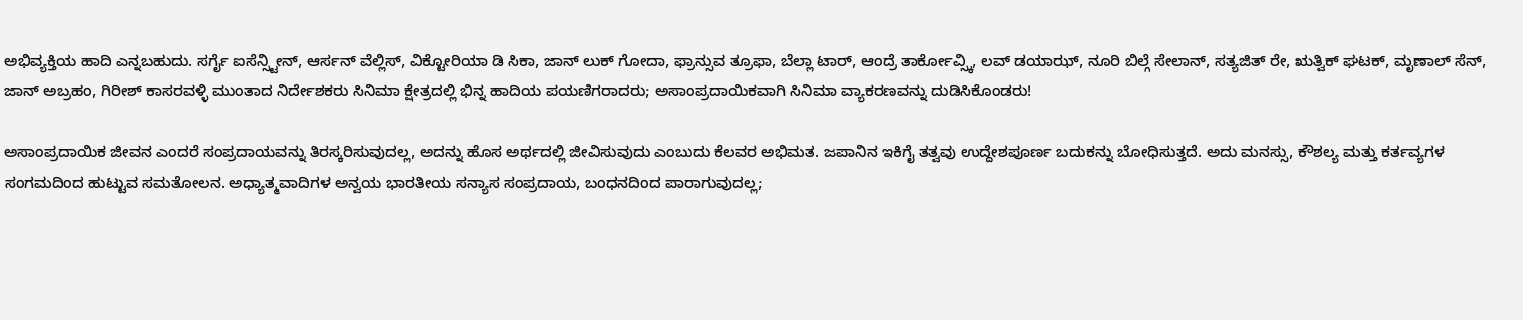ಅಭಿವ್ಯಕ್ತಿಯ ಹಾದಿ ಎನ್ನಬಹುದು. ಸರ್ಗೈ ಐಸೆನ್ಸ್ಟೀನ್‌, ಆರ್ಸನ್‌ ವೆಲ್ಲಿಸ್‌, ವಿಕ್ಟೋರಿಯಾ ಡಿ ಸಿಕಾ, ಜಾನ್‌ ಲುಕ್‌ ಗೋದಾ, ಫ್ರಾನ್ಸುವ ತ್ರೂಫಾ, ಬೆಲ್ಲಾ ಟಾರ್‌, ಆಂದ್ರೆ ತಾರ್ಕೋವ್ಸ್ಕಿ, ಲವ್‌ ಡಯಾಝ್‌, ನೂರಿ ಬಿಲ್ಗೆ ಸೇಲಾನ್‌, ಸತ್ಯಜಿತ್‌ ರೇ, ಋತ್ವಿಕ್‌ ಘಟಕ್‌, ಮೃಣಾಲ್‌ ಸೆನ್‌, ಜಾನ್‌ ಅಬ್ರಹಂ, ಗಿರೀಶ್‌ ಕಾಸರವಳ್ಳಿ ಮುಂತಾದ ನಿರ್ದೇಶಕರು ಸಿನಿಮಾ ಕ್ಷೇತ್ರದಲ್ಲಿ ಭಿನ್ನ ಹಾದಿಯ ಪಯಣಿಗರಾದರು; ಅಸಾಂಪ್ರದಾಯಿಕವಾಗಿ ಸಿನಿಮಾ ವ್ಯಾಕರಣವನ್ನು ದುಡಿಸಿಕೊಂಡರು!

ಅಸಾಂಪ್ರದಾಯಿಕ ಜೀವನ ಎಂದರೆ ಸಂಪ್ರದಾಯವನ್ನು ತಿರಸ್ಕರಿಸುವುದಲ್ಲ, ಅದನ್ನು ಹೊಸ ಅರ್ಥದಲ್ಲಿ ಜೀವಿಸುವುದು ಎಂಬುದು ಕೆಲವರ ಅಭಿಮತ. ಜಪಾನಿನ ಇಕಿಗೈ ತತ್ವವು ಉದ್ದೇಶಪೂರ್ಣ ಬದುಕನ್ನು ಬೋಧಿಸುತ್ತದೆ. ಅದು ಮನಸ್ಸು, ಕೌಶಲ್ಯ ಮತ್ತು ಕರ್ತವ್ಯಗಳ ಸಂಗಮದಿಂದ ಹುಟ್ಟುವ ಸಮತೋಲನ. ಅಧ್ಯಾತ್ಮವಾದಿಗಳ ಅನ್ವಯ ಭಾರತೀಯ ಸನ್ಯಾಸ ಸಂಪ್ರದಾಯ, ಬಂಧನದಿಂದ ಪಾರಾಗುವುದಲ್ಲ;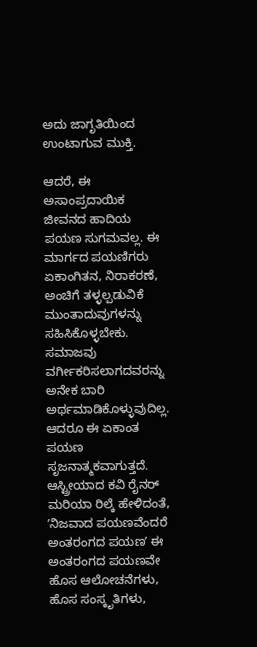ಅದು ಜಾಗೃತಿಯಿಂದ ಉಂಟಾಗುವ ಮುಕ್ತಿ.

ಆದರೆ, ಈ ಅಸಾಂಪ್ರದಾಯಿಕ ಜೀವನದ ಹಾದಿಯ ಪಯಣ ಸುಗಮವಲ್ಲ. ಈ ಮಾರ್ಗದ ಪಯಣಿಗರು ಏಕಾಂಗಿತನ, ನಿರಾಕರಣೆ, ಅಂಚಿಗೆ ತಳ್ಳಲ್ಪಡುವಿಕೆ ಮುಂತಾದುವುಗಳನ್ನು ಸಹಿಸಿಕೊಳ್ಳಬೇಕು. ಸಮಾಜವು ವರ್ಗೀಕರಿಸಲಾಗದವರನ್ನು ಅನೇಕ ಬಾರಿ ಅರ್ಥಮಾಡಿಕೊಳ್ಳುವುದಿಲ್ಲ. ಆದರೂ ಈ ಏಕಾಂತ ಪಯಣ ಸೃಜನಾತ್ಮಕವಾಗುತ್ತದೆ. ಆಸ್ಟ್ರೀಯಾದ ಕವಿ ರೈನರ್ ಮರಿಯಾ ರಿಲ್ಕೆ ಹೇಳಿದಂತೆ, ʼನಿಜವಾದ ಪಯಣವೆಂದರೆ ಅಂತರಂಗದ ಪಯಣʼ ಈ ಅಂತರಂಗದ ಪಯಣವೇ ಹೊಸ ಆಲೋಚನೆಗಳು, ಹೊಸ ಸಂಸ್ಕೃತಿಗಳು,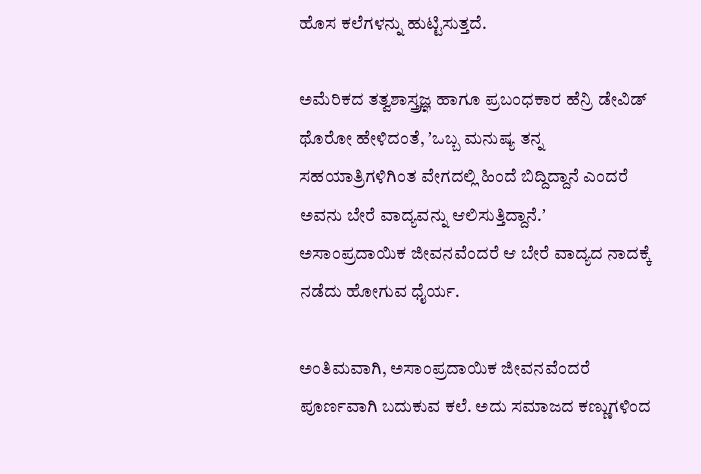ಹೊಸ ಕಲೆಗಳನ್ನು ಹುಟ್ಟಿಸುತ್ತದೆ.

ಅಮೆರಿಕದ ತತ್ವಶಾಸ್ತ್ರಜ್ಞ ಹಾಗೂ ಪ್ರಬಂಧಕಾರ ಹೆನ್ರಿ ಡೇವಿಡ್ ಥೊರೋ ಹೇಳಿದಂತೆ, ʼಒಬ್ಬ ಮನುಷ್ಯ ತನ್ನ ಸಹಯಾತ್ರಿಗಳಿಗಿಂತ ವೇಗದಲ್ಲಿ ಹಿಂದೆ ಬಿದ್ದಿದ್ದಾನೆ ಎಂದರೆ ಅವನು ಬೇರೆ ವಾದ್ಯವನ್ನು ಆಲಿಸುತ್ತಿದ್ದಾನೆ.ʼ ಅಸಾಂಪ್ರದಾಯಿಕ ಜೀವನವೆಂದರೆ ಆ ಬೇರೆ ವಾದ್ಯದ ನಾದಕ್ಕೆ ನಡೆದು ಹೋಗುವ ಧೈರ್ಯ.

ಅಂತಿಮವಾಗಿ, ಅಸಾಂಪ್ರದಾಯಿಕ ಜೀವನವೆಂದರೆ ಪೂರ್ಣವಾಗಿ ಬದುಕುವ ಕಲೆ. ಅದು ಸಮಾಜದ ಕಣ್ಣುಗಳಿಂದ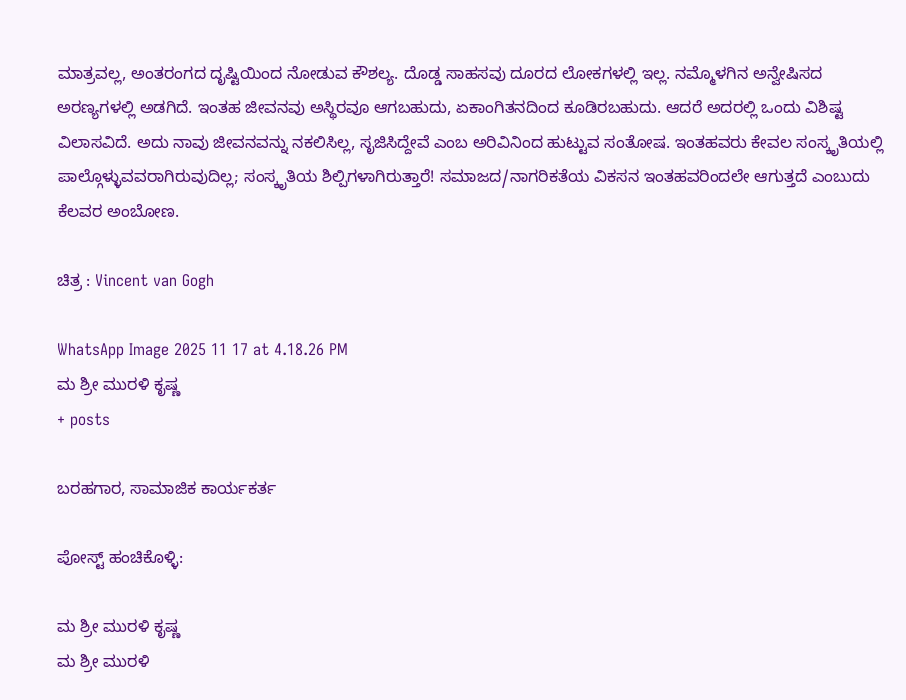ಮಾತ್ರವಲ್ಲ, ಅಂತರಂಗದ ದೃಷ್ಟಿಯಿಂದ ನೋಡುವ ಕೌಶಲ್ಯ. ದೊಡ್ಡ ಸಾಹಸವು ದೂರದ ಲೋಕಗಳಲ್ಲಿ ಇಲ್ಲ. ನಮ್ಮೊಳಗಿನ ಅನ್ವೇಷಿಸದ ಅರಣ್ಯಗಳಲ್ಲಿ ಅಡಗಿದೆ. ಇಂತಹ ಜೀವನವು ಅಸ್ಥಿರವೂ ಆಗಬಹುದು, ಏಕಾಂಗಿತನದಿಂದ ಕೂಡಿರಬಹುದು. ಆದರೆ ಅದರಲ್ಲಿ ಒಂದು ವಿಶಿಷ್ಟ ವಿಲಾಸವಿದೆ. ಅದು ನಾವು ಜೀವನವನ್ನು ನಕಲಿಸಿಲ್ಲ, ಸೃಜಿಸಿದ್ದೇವೆ ಎಂಬ ಅರಿವಿನಿಂದ ಹುಟ್ಟುವ ಸಂತೋಷ. ಇಂತಹವರು ಕೇವಲ ಸಂಸ್ಕೃತಿಯಲ್ಲಿ ಪಾಲ್ಗೊಳ್ಳುವವರಾಗಿರುವುದಿಲ್ಲ; ಸಂಸ್ಕೃತಿಯ ಶಿಲ್ಪಿಗಳಾಗಿರುತ್ತಾರೆ! ಸಮಾಜದ/ನಾಗರಿಕತೆಯ ವಿಕಸನ ಇಂತಹವರಿಂದಲೇ ಆಗುತ್ತದೆ ಎಂಬುದು ಕೆಲವರ ಅಂಬೋಣ.

ಚಿತ್ರ : Vincent van Gogh

WhatsApp Image 2025 11 17 at 4.18.26 PM
ಮ ಶ್ರೀ ಮುರಳಿ ಕೃಷ್ಣ
+ posts

ಬರಹಗಾರ, ಸಾಮಾಜಿಕ ಕಾರ್ಯಕರ್ತ

ಪೋಸ್ಟ್ ಹಂಚಿಕೊಳ್ಳಿ:

ಮ ಶ್ರೀ ಮುರಳಿ ಕೃಷ್ಣ
ಮ ಶ್ರೀ ಮುರಳಿ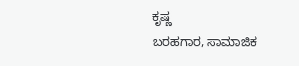ಕೃಷ್ಣ
ಬರಹಗಾರ, ಸಾಮಾಜಿಕ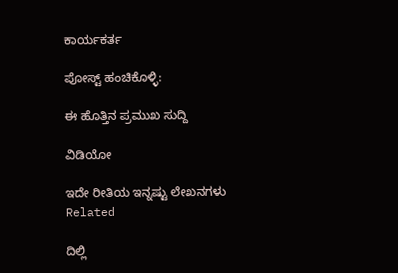ಕಾರ್ಯಕರ್ತ

ಪೋಸ್ಟ್ ಹಂಚಿಕೊಳ್ಳಿ:

ಈ ಹೊತ್ತಿನ ಪ್ರಮುಖ ಸುದ್ದಿ

ವಿಡಿಯೋ

ಇದೇ ರೀತಿಯ ಇನ್ನಷ್ಟು ಲೇಖನಗಳು
Related

ದಿಲ್ಲಿ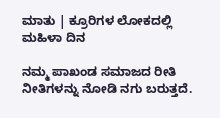ಮಾತು | ಕ್ರೂರಿಗಳ ಲೋಕದಲ್ಲಿ ಮಹಿಳಾ ದಿನ

ನಮ್ಮ ಪಾಖಂಡ ಸಮಾಜದ ರೀತಿ ನೀತಿಗಳನ್ನು ನೋಡಿ ನಗು ಬರುತ್ತದೆ.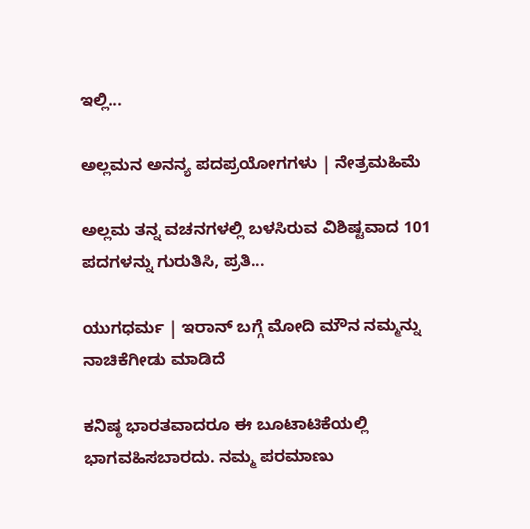ಇಲ್ಲಿ...

ಅಲ್ಲಮನ ಅನನ್ಯ ಪದಪ್ರಯೋಗಗಳು | ನೇತ್ರಮಹಿಮೆ

ಅಲ್ಲಮ ತನ್ನ ವಚನಗಳಲ್ಲಿ ಬಳಸಿರುವ ವಿಶಿಷ್ಟವಾದ 101 ಪದಗಳನ್ನು ಗುರುತಿಸಿ, ಪ್ರತಿ...

ಯುಗಧರ್ಮ | ಇರಾನ್ ಬಗ್ಗೆ ಮೋದಿ ಮೌನ ನಮ್ಮನ್ನು ನಾಚಿಕೆಗೀಡು ಮಾಡಿದೆ

ಕನಿಷ್ಠ ಭಾರತವಾದರೂ ಈ ಬೂಟಾಟಿಕೆಯಲ್ಲಿ ಭಾಗವಹಿಸಬಾರದು. ನಮ್ಮ ಪರಮಾಣು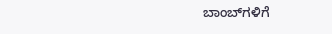ಬಾಂಬ್‌ಗಳಿಗೆ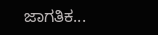ಜಾಗತಿಕ...